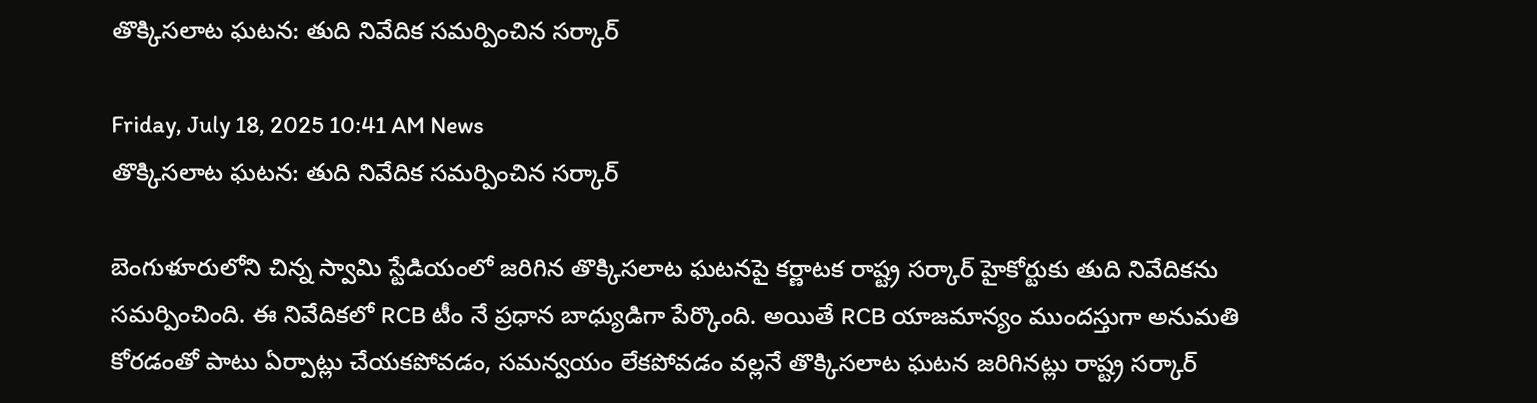తొక్కిసలాట ఘటన: తుది నివేదిక సమర్పించిన సర్కార్

Friday, July 18, 2025 10:41 AM News
తొక్కిసలాట ఘటన: తుది నివేదిక సమర్పించిన సర్కార్

బెంగుళూరులోని చిన్న స్వామి స్టేడియంలో జరిగిన తొక్కిసలాట ఘటనపై కర్ణాటక రాష్ట్ర సర్కార్ హైకోర్టుకు తుది నివేదికను సమర్పించింది. ఈ నివేదికలో RCB టీం నే ప్రధాన బాధ్యుడిగా పేర్కొంది. అయితే RCB యాజమాన్యం ముందస్తుగా అనుమతి కోరడంతో పాటు ఏర్పాట్లు చేయకపోవడం, సమన్వయం లేకపోవడం వల్లనే తొక్కిసలాట ఘటన జరిగినట్లు రాష్ట్ర సర్కార్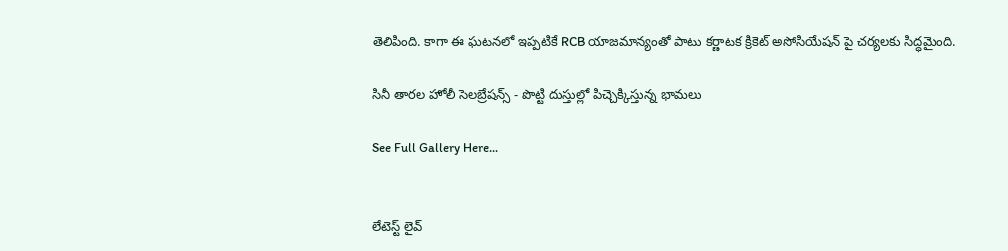తెలిపింది. కాగా ఈ ఘటనలో ఇప్పటికే RCB యాజమాన్యంతో పాటు కర్ణాటక క్రికెట్ అసోసియేషన్ పై చర్యలకు సిద్ధమైంది.

సినీ తారల హోలీ సెలబ్రేషన్స్ - పొట్టి దుస్తుల్లో పిచ్చెక్కిస్తున్న భామలు

See Full Gallery Here...


లేటెస్ట్ లైవ్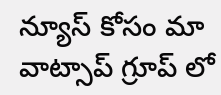న్యూస్ కోసం మా వాట్సాప్ గ్రూప్ లో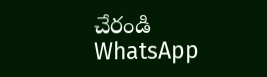చేరండి
WhatsApp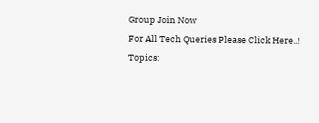Group Join Now
For All Tech Queries Please Click Here..!
Topics: